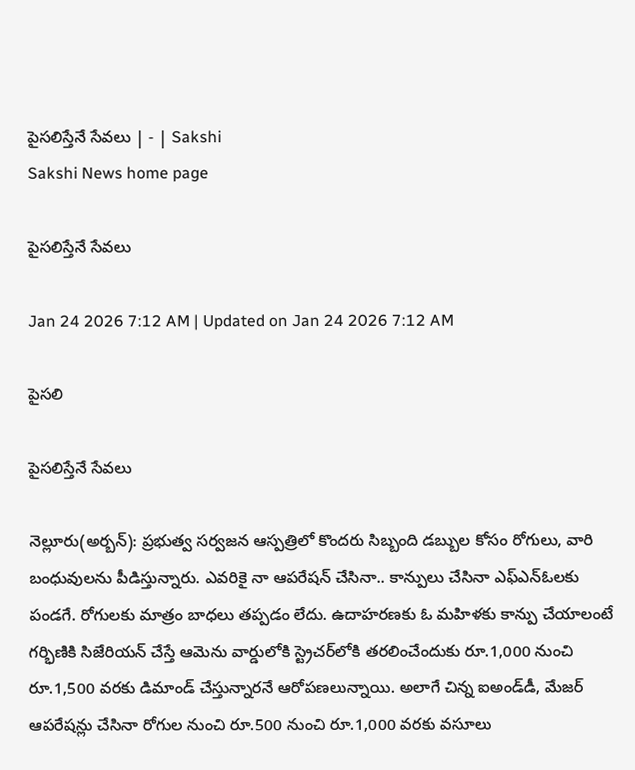పైసలిస్తేనే సేవలు | - | Sakshi
Sakshi News home page

పైసలిస్తేనే సేవలు

Jan 24 2026 7:12 AM | Updated on Jan 24 2026 7:12 AM

పైసలి

పైసలిస్తేనే సేవలు

నెల్లూరు(అర్బన్‌): ప్రభుత్వ సర్వజన ఆస్పత్రిలో కొందరు సిబ్బంది డబ్బుల కోసం రోగులు, వారి బంధువులను పీడిస్తున్నారు. ఎవరికై నా ఆపరేషన్‌ చేసినా.. కాన్పులు చేసినా ఎఫ్‌ఎన్‌ఓలకు పండగే. రోగులకు మాత్రం బాధలు తప్పడం లేదు. ఉదాహరణకు ఓ మహిళకు కాన్పు చేయాలంటే గర్భిణికి సిజేరియన్‌ చేస్తే ఆమెను వార్డులోకి స్ట్రెచర్‌లోకి తరలించేందుకు రూ.1,000 నుంచి రూ.1,500 వరకు డిమాండ్‌ చేస్తున్నారనే ఆరోపణలున్నాయి. అలాగే చిన్న ఐఅండ్‌డీ, మేజర్‌ ఆపరేషన్లు చేసినా రోగుల నుంచి రూ.500 నుంచి రూ.1,000 వరకు వసూలు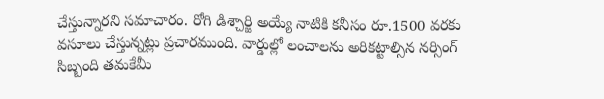చేస్తున్నారని సమాచారం. రోగి డిశ్చార్జి అయ్యే నాటికి కనీసం రూ.1500 వరకు వసూలు చేస్తున్నట్లు ప్రచారముంది. వార్డుల్లో లంచాలను అరికట్టాల్సిన నర్సింగ్‌ సిబ్బంది తమకేమీ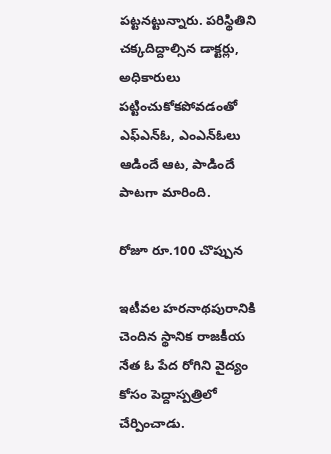పట్టనట్టున్నారు. పరిస్థితిని చక్కదిద్దాల్సిన డాక్టర్లు, అధికారులు పట్టించుకోకపోవడంతో ఎఫ్‌ఎన్‌ఓ, ఎంఎన్‌ఓలు ఆడిందే ఆట, పాడిందే పాటగా మారింది.

రోజూ రూ.100 చొప్పున

ఇటీవల హరనాథపురానికి చెందిన స్థానిక రాజకీయ నేత ఓ పేద రోగిని వైద్యం కోసం పెద్దాస్పత్రిలో చేర్పించాడు.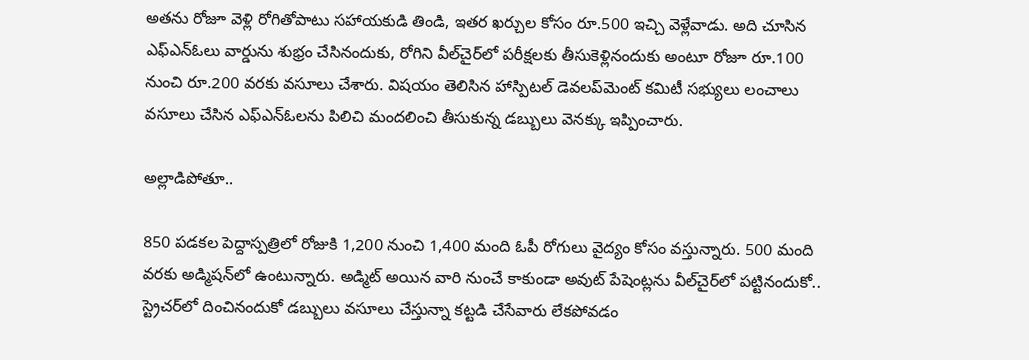అతను రోజూ వెళ్లి రోగితోపాటు సహాయకుడి తిండి, ఇతర ఖర్చుల కోసం రూ.500 ఇచ్చి వెళ్లేవాడు. అది చూసిన ఎఫ్‌ఎన్‌ఓలు వార్డును శుభ్రం చేసినందుకు, రోగిని వీల్‌చైర్‌లో పరీక్షలకు తీసుకెళ్లినందుకు అంటూ రోజూ రూ.100 నుంచి రూ.200 వరకు వసూలు చేశారు. విషయం తెలిసిన హాస్పిటల్‌ డెవలప్‌మెంట్‌ కమిటీ సభ్యులు లంచాలు వసూలు చేసిన ఎఫ్‌ఎన్‌ఓలను పిలిచి మందలించి తీసుకున్న డబ్బులు వెనక్కు ఇప్పించారు.

అల్లాడిపోతూ..

850 పడకల పెద్దాస్పత్రిలో రోజుకి 1,200 నుంచి 1,400 మంది ఓపీ రోగులు వైద్యం కోసం వస్తున్నారు. 500 మంది వరకు అడ్మిషన్‌లో ఉంటున్నారు. అడ్మిట్‌ అయిన వారి నుంచే కాకుండా అవుట్‌ పేషెంట్లను వీల్‌చైర్‌లో పట్టినందుకో.. స్ట్రెచర్‌లో దించినందుకో డబ్బులు వసూలు చేస్తున్నా కట్టడి చేసేవారు లేకపోవడం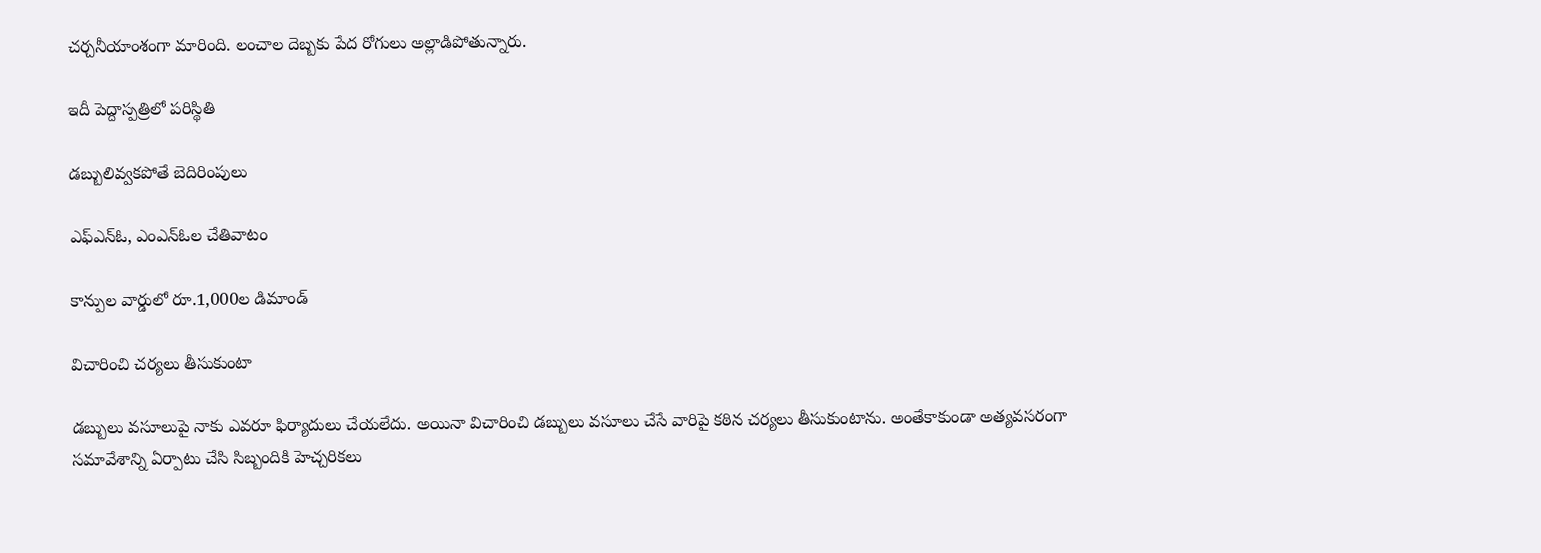చర్చనీయాంశంగా మారింది. లంచాల దెబ్బకు పేద రోగులు అల్లాడిపోతున్నారు.

ఇదీ పెద్దాస్పత్రిలో పరిస్థితి

డబ్బులివ్వకపోతే బెదిరింపులు

ఎఫ్‌ఎన్‌ఓ, ఎంఎన్‌ఓల చేతివాటం

కాన్పుల వార్డులో రూ.1,000ల డిమాండ్‌

విచారించి చర్యలు తీసుకుంటా

డబ్బులు వసూలుపై నాకు ఎవరూ ఫిర్యాదులు చేయలేదు. అయినా విచారించి డబ్బులు వసూలు చేసే వారిపై కఠిన చర్యలు తీసుకుంటాను. అంతేకాకుండా అత్యవసరంగా సమావేశాన్ని ఏర్పాటు చేసి సిబ్బందికి హెచ్చరికలు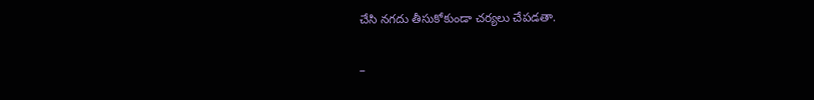చేసి నగదు తీసుకోకుండా చర్యలు చేపడతా.

–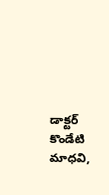డాక్టర్‌ కొండేటి మాధవి,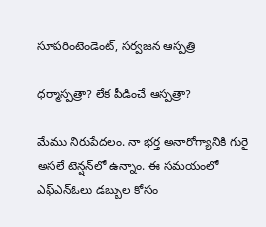సూపరింటెండెంట్‌, సర్వజన ఆస్పత్రి

ధర్మాస్పత్రా? లేక పీడించే ఆస్పత్రా?

మేము నిరుపేదలం. నా భర్త అనారోగ్యానికి గురై అసలే టెన్షన్‌లో ఉన్నాం. ఈ సమయంలో ఎఫ్‌ఎన్‌ఓలు డబ్బుల కోసం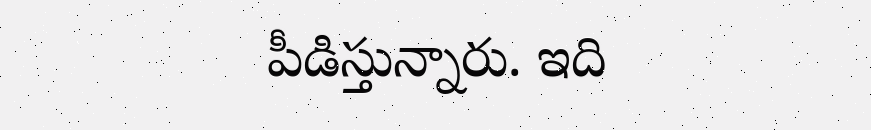పీడిస్తున్నారు. ఇది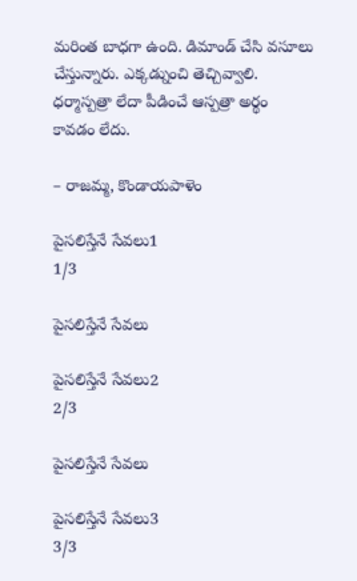మరింత బాధగా ఉంది. డిమాండ్‌ చేసి వసూలు చేస్తున్నారు. ఎక్కడ్నుంచి తెచ్చివ్వాలి. ధర్మాస్పత్రా లేదా పీడించే ఆస్పత్రా అర్థం కావడం లేదు.

– రాజమ్మ, కొండాయపాళెం

పైసలిస్తేనే సేవలు1
1/3

పైసలిస్తేనే సేవలు

పైసలిస్తేనే సేవలు2
2/3

పైసలిస్తేనే సేవలు

పైసలిస్తేనే సేవలు3
3/3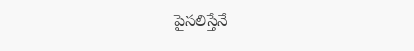పైసలిస్తేనే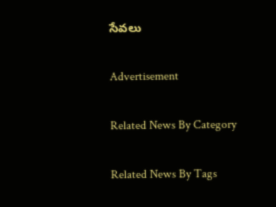సేవలు

Advertisement

Related News By Category

Related News By Tags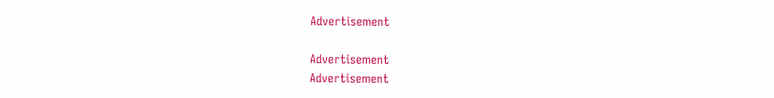Advertisement

Advertisement
Advertisement